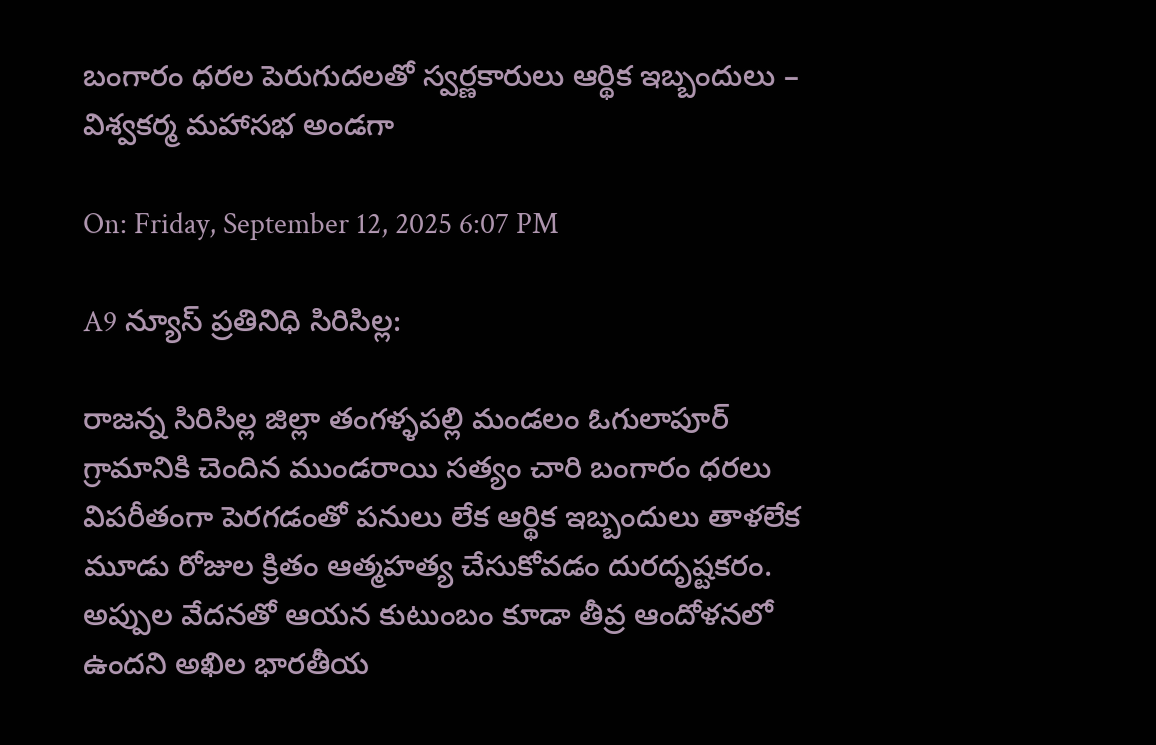బంగారం ధరల పెరుగుదలతో స్వర్ణకారులు ఆర్థిక ఇబ్బందులు – విశ్వకర్మ మహాసభ అండగా

On: Friday, September 12, 2025 6:07 PM

A9 న్యూస్ ప్రతినిధి సిరిసిల్ల:

రాజన్న సిరిసిల్ల జిల్లా తంగళ్ళపల్లి మండలం ఓగులాపూర్ గ్రామానికి చెందిన ముండరాయి సత్యం చారి బంగారం ధరలు విపరీతంగా పెరగడంతో పనులు లేక ఆర్థిక ఇబ్బందులు తాళలేక మూడు రోజుల క్రితం ఆత్మహత్య చేసుకోవడం దురదృష్టకరం. అప్పుల వేదనతో ఆయన కుటుంబం కూడా తీవ్ర ఆందోళనలో ఉందని అఖిల భారతీయ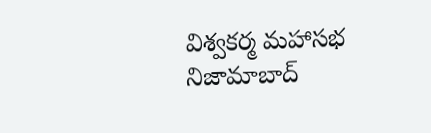విశ్వకర్మ మహాసభ నిజామాబాద్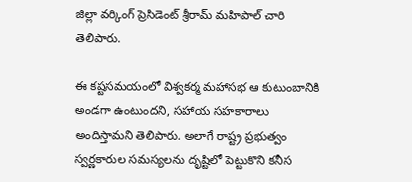జిల్లా వర్కింగ్ ప్రెసిడెంట్ శ్రీరామ్ మహిపాల్ చారి తెలిపారు.

ఈ కష్టసమయంలో విశ్వకర్మ మహాసభ ఆ కుటుంబానికి అండగా ఉంటుందని, సహాయ సహకారాలు అందిస్తామని తెలిపారు. అలాగే రాష్ట్ర ప్రభుత్వం స్వర్ణకారుల సమస్యలను దృష్టిలో పెట్టుకొని కనీస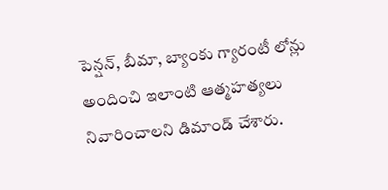పెన్షన్, బీమా, బ్యాంకు గ్యారంటీ లోన్లు అందించి ఇలాంటి ఆత్మహత్యలు నివారించాలని డిమాండ్ చేశారు.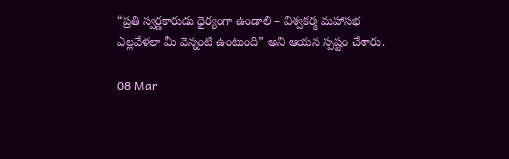“ప్రతి స్వర్ణకారుడు ధైర్యంగా ఉండాలి – విశ్వకర్మ మహాసభ ఎల్లవేళలా మీ వెన్నంటి ఉంటుంది” అని ఆయన స్పష్టం చేశారు.

08 Mar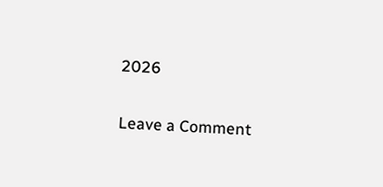2026

Leave a Comment